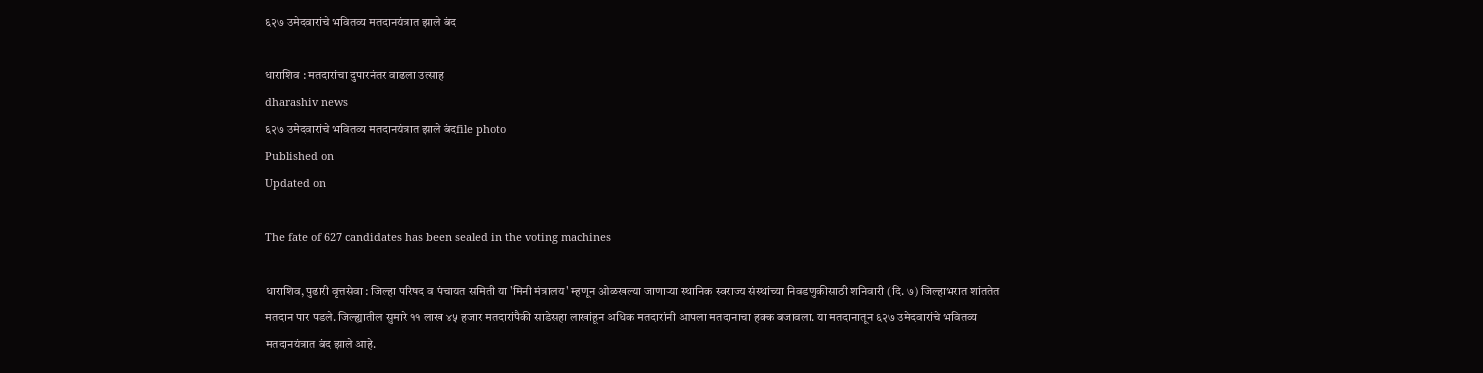६२७ उमेदवारांचे भवितव्य मतदानयंत्रात झाले बंद

धाराशिव : मतदारांचा दुपारनंतर वाढला उत्साह
dharashiv news
६२७ उमेदवारांचे भवितव्य मतदानयंत्रात झाले बंदfile photo
Published on
Updated on

The fate of 627 candidates has been sealed in the voting machines

धाराशिव, पुढारी वृत्तसेवा : जिल्हा परिषद व पंचायत समिती या 'मिनी मंत्रालय' म्हणून ओळखल्या जाणाऱ्या स्थानिक स्वराज्य संस्थांच्या निवडणुकीसाठी शनिवारी (दि. ७) जिल्हाभरात शांततेत मतदान पार पडले. जिल्ह्यातील सुमारे ११ लाख ४५ हजार मतदारांपैकी साडेसहा लाखांहून अधिक मतदारांनी आपला मतदानाचा हक्क बजावला. या मतदानातून ६२७ उमेदवारांचे भवितव्य मतदानयंत्रात बंद झाले आहे.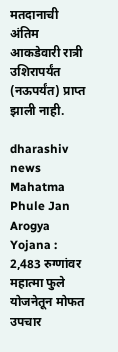मतदानाची अंतिम आकडेवारी रात्री उशिरापर्यंत (नऊपर्यंत) प्राप्त झाली नाही.

dharashiv news
Mahatma Phule Jan Arogya Yojana : 2,483 रुग्णांवर महात्मा फुले योजनेतून मोफत उपचार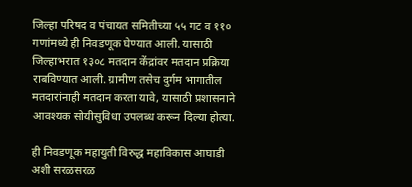जिल्हा परिषद व पंचायत समितीच्या ५५ गट व ११० गणांमध्ये ही निवडणूक घेण्यात आली. यासाठी जिल्हाभरात १३०८ मतदान केंद्रांवर मतदान प्रक्रिया राबविण्यात आली. ग्रामीण तसेच दुर्गम भागातील मतदारांनाही मतदान करता यावे, यासाठी प्रशासनाने आवश्यक सोयीसुविधा उपलब्ध करून दिल्या होत्या.

ही निवडणूक महायुती विरुद्ध महाविकास आघाडी अशी सरळसरळ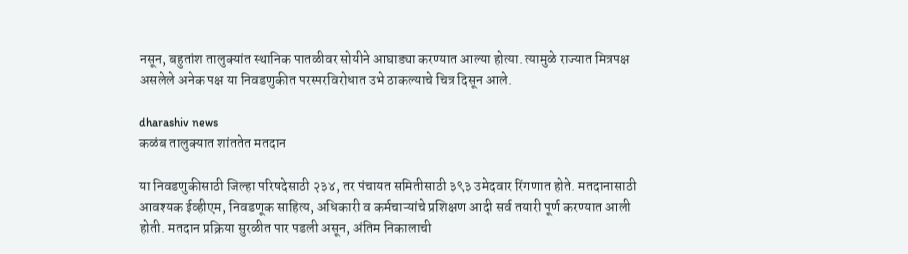नसून, बहुतांश तालुक्यांत स्थानिक पातळीवर सोयीने आघाड्या करण्यात आल्या होत्या. त्यामुळे राज्यात मित्रपक्ष असलेले अनेक पक्ष या निवडणुकीत परस्परविरोधात उभे ठाकल्याचे चित्र दिसून आले.

dharashiv news
कळंब तालुक्यात शांततेत मतदान

या निवडणुकीसाठी जिल्हा परिषदेसाठी २३४, तर पंचायत समितीसाठी ३९३ उमेदवार रिंगणात होते. मतदानासाठी आवश्यक ईव्हीएम, निवडणूक साहित्य, अधिकारी व कर्मचाऱ्यांचे प्रशिक्षण आदी सर्व तयारी पूर्ण करण्यात आली होती. मतदान प्रक्रिया सुरळीत पार पडली असून, अंतिम निकालाची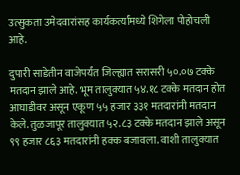उत्सुकता उमेदवारांसह कार्यकर्त्यांमध्ये शिगेला पोहोचली आहे.

दुपारी साडेतीन वाजेपर्यंत जिल्ह्यात सरासरी ५०.०७ टक्के मतदान झाले आहे. भूम तालुक्यात ५४.१८ टक्के मतदान होत आघाडीवर असून एकूण ५५ हजार ३३१ मतदारांनी मतदान केले. तुळजापूर तालुक्यात ५२.८३ टक्के मतदान झाले असून ९९ हजार ८६३ मतदारांनी हक्क बजावला. वाशी तालुक्यात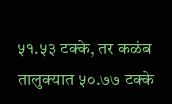५१.५३ टक्के, तर कळंब तालुक्यात ५०.७७ टक्के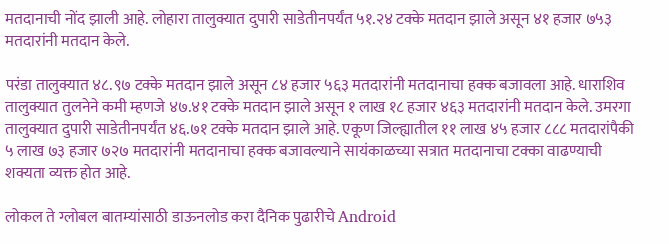मतदानाची नोंद झाली आहे. लोहारा तालुक्यात दुपारी साडेतीनपर्यंत ५१.२४ टक्के मतदान झाले असून ४१ हजार ७५३ मतदारांनी मतदान केले.

परंडा तालुक्यात ४८.९७ टक्के मतदान झाले असून ८४ हजार ५६३ मतदारांनी मतदानाचा हक्क बजावला आहे. धाराशिव तालुक्यात तुलनेने कमी म्हणजे ४७.४१ टक्के मतदान झाले असून १ लाख १८ हजार ४६३ मतदारांनी मतदान केले. उमरगा तालुक्यात दुपारी साडेतीनपर्यंत ४६.७१ टक्के मतदान झाले आहे. एकूण जिल्ह्यातील ११ लाख ४५ हजार ८८८ मतदारांपैकी ५ लाख ७३ हजार ७२७ मतदारांनी मतदानाचा हक्क बजावल्याने सायंकाळच्या सत्रात मतदानाचा टक्का वाढण्याची शक्यता व्यक्त होत आहे.

लोकल ते ग्लोबल बातम्यांसाठी डाऊनलोड करा दैनिक पुढारीचे Android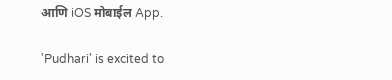आणि iOS मोबाईल App.

'Pudhari' is excited to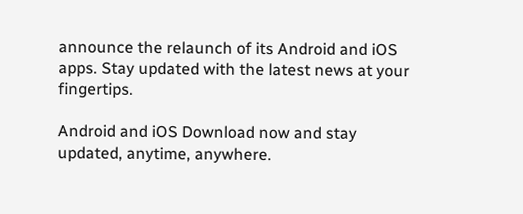announce the relaunch of its Android and iOS apps. Stay updated with the latest news at your fingertips.

Android and iOS Download now and stay updated, anytime, anywhere.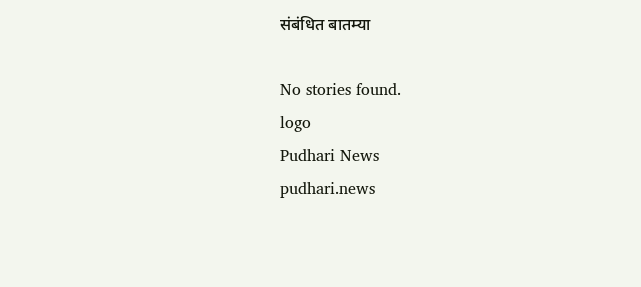संबंधित बातम्या

No stories found.
logo
Pudhari News
pudhari.news